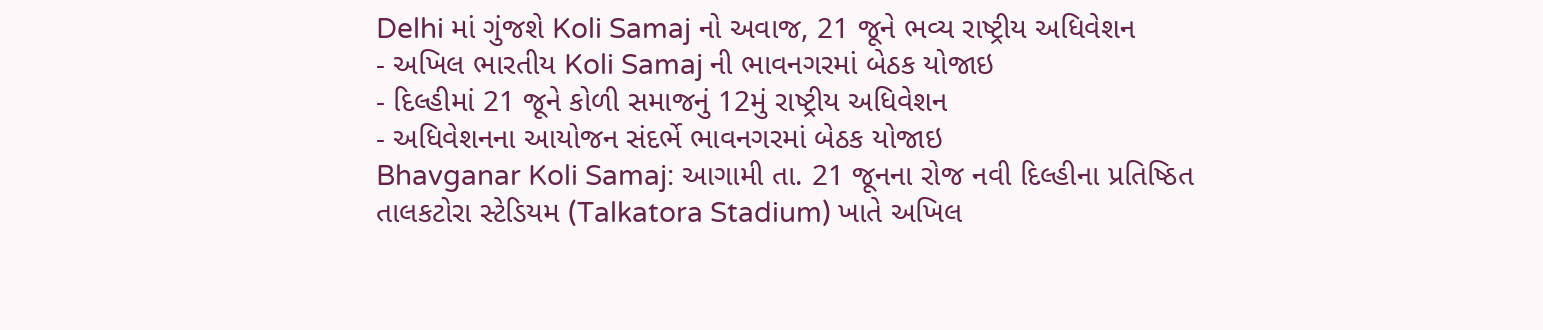Delhi માં ગુંજશે Koli Samaj નો અવાજ, 21 જૂને ભવ્ય રાષ્ટ્રીય અધિવેશન
- અખિલ ભારતીય Koli Samaj ની ભાવનગરમાં બેઠક યોજાઇ
- દિલ્હીમાં 21 જૂને કોળી સમાજનું 12મું રાષ્ટ્રીય અધિવેશન
- અધિવેશનના આયોજન સંદર્ભે ભાવનગરમાં બેઠક યોજાઇ
Bhavganar Koli Samaj: આગામી તા. 21 જૂનના રોજ નવી દિલ્હીના પ્રતિષ્ઠિત તાલકટોરા સ્ટેડિયમ (Talkatora Stadium) ખાતે અખિલ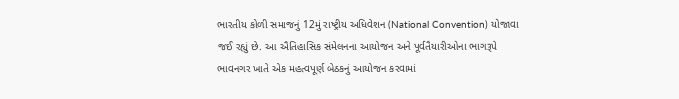ભારતીય કોળી સમાજનું 12મું રાષ્ટ્રીય અધિવેશન (National Convention) યોજાવા જઈ રહ્યું છે. આ ઐતિહાસિક સંમેલનના આયોજન અને પૂર્વતૈયારીઓના ભાગરૂપે ભાવનગર ખાતે એક મહત્વપૂર્ણ બેઠકનું આયોજન કરવામાં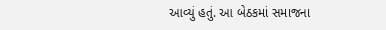આવ્યું હતું. આ બેઠકમાં સમાજના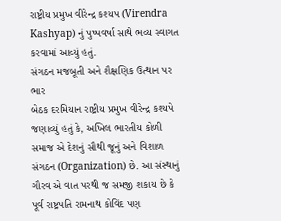રાષ્ટ્રીય પ્રમુખ વીરેન્દ્ર કશ્યપ (Virendra Kashyap) નું પુષ્પવર્ષા સાથે ભવ્ય સ્વાગત કરવામાં આવ્યું હતું.
સંગઠન મજબૂતી અને શૈક્ષણિક ઉત્થાન પર ભાર
બેઠક દરમિયાન રાષ્ટ્રીય પ્રમુખ વીરેન્દ્ર કશ્યપે જણાવ્યું હતું કે, અખિલ ભારતીય કોળી સમાજ એ દેશનું સૌથી જૂનું અને વિશાળ સંગઠન (Organization) છે. આ સંસ્થાનું ગૌરવ એ વાત પરથી જ સમજી શકાય છે કે પૂર્વ રાષ્ટ્રપતિ રામનાથ કોવિંદ પણ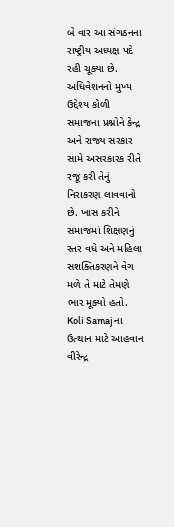બે વાર આ સંગઠનના રાષ્ટ્રીય અધ્યક્ષ પદે રહી ચૂક્યા છે. અધિવેશનનો મુખ્ય ઉદ્દેશ્ય કોળી સમાજના પ્રશ્નોને કેન્દ્ર અને રાજ્ય સરકાર સામે અસરકારક રીતે રજૂ કરી તેનું નિરાકરણ લાવવાનો છે. ખાસ કરીને સમાજમાં શિક્ષણનું સ્તર વધે અને મહિલા સશક્તિકરણને વેગ મળે તે માટે તેમણે ભાર મૂક્યો હતો.
Koli Samaj ના ઉત્થાન માટે આહવાન
વીરેન્દ્ર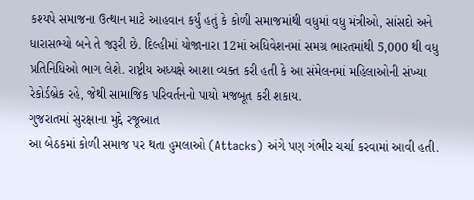કશ્યપે સમાજના ઉત્થાન માટે આહવાન કર્યું હતું કે કોળી સમાજમાંથી વધુમાં વધુ મંત્રીઓ, સાંસદો અને ધારાસભ્યો બને તે જરૂરી છે. દિલ્હીમાં યોજાનારા 12માં અધિવેશનમાં સમગ્ર ભારતમાંથી 5,000 થી વધુ પ્રતિનિધિઓ ભાગ લેશે. રાષ્ટ્રીય અધ્યક્ષે આશા વ્યક્ત કરી હતી કે આ સંમેલનમાં મહિલાઓની સંખ્યા રેકોર્ડબ્રેક રહે, જેથી સામાજિક પરિવર્તનનો પાયો મજબૂત કરી શકાય.
ગુજરાતમાં સુરક્ષાના મુદ્દે રજૂઆત
આ બેઠકમાં કોળી સમાજ પર થતા હુમલાઓ (Attacks) અંગે પણ ગંભીર ચર્ચા કરવામાં આવી હતી.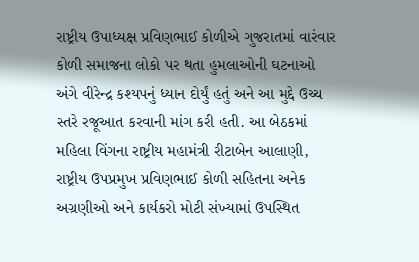રાષ્ટ્રીય ઉપાધ્યક્ષ પ્રવિણભાઈ કોળીએ ગુજરાતમાં વારંવાર કોળી સમાજના લોકો પર થતા હુમલાઓની ઘટનાઓ અંગે વીરેન્દ્ર કશ્યપનું ધ્યાન દોર્યું હતું અને આ મુદ્દે ઉચ્ચ સ્તરે રજૂઆત કરવાની માંગ કરી હતી. આ બેઠકમાં મહિલા વિંગના રાષ્ટ્રીય મહામંત્રી રીટાબેન આલાણી, રાષ્ટ્રીય ઉપપ્રમુખ પ્રવિણભાઈ કોળી સહિતના અનેક અગ્રણીઓ અને કાર્યકરો મોટી સંખ્યામાં ઉપસ્થિત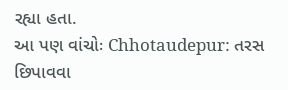રહ્યા હતા.
આ પણ વાંચોઃ Chhotaudepur: તરસ છિપાવવા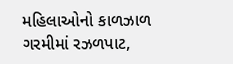મહિલાઓનો કાળઝાળ ગરમીમાં રઝળપાટ,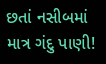છતાં નસીબમાં માત્ર ગંદુ પાણી!